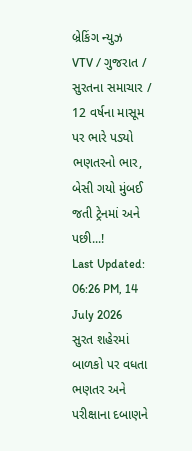બ્રેકિંગ ન્યુઝ
VTV / ગુજરાત / સુરતના સમાચાર / 12 વર્ષના માસૂમ પર ભારે પડ્યો ભણતરનો ભાર, બેસી ગયો મુંબઈ જતી ટ્રેનમાં અને પછી...!
Last Updated: 06:26 PM, 14 July 2026
સુરત શહેરમાં બાળકો પર વધતા ભણતર અને પરીક્ષાના દબાણને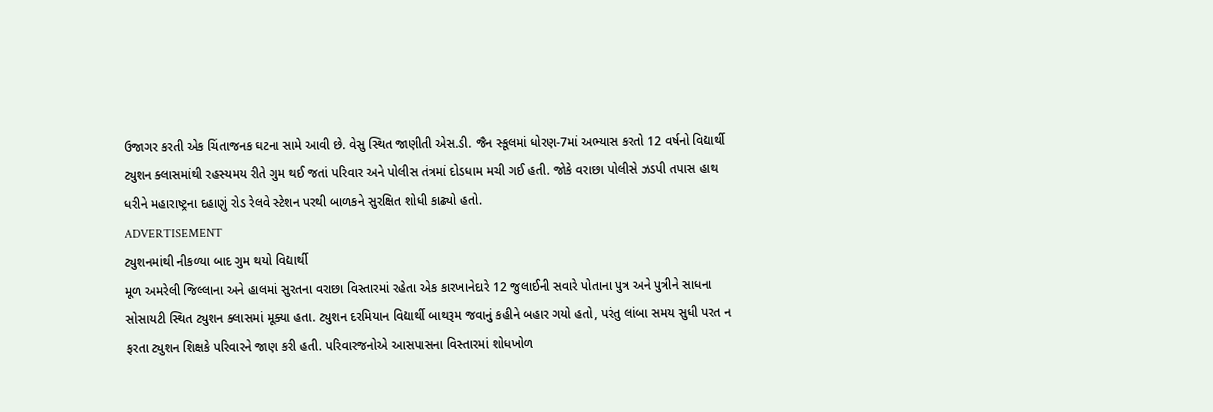ઉજાગર કરતી એક ચિંતાજનક ઘટના સામે આવી છે. વેસુ સ્થિત જાણીતી એસ.ડી. જૈન સ્કૂલમાં ધોરણ-7માં અભ્યાસ કરતો 12 વર્ષનો વિદ્યાર્થી ટ્યુશન ક્લાસમાંથી રહસ્યમય રીતે ગુમ થઈ જતાં પરિવાર અને પોલીસ તંત્રમાં દોડધામ મચી ગઈ હતી. જોકે વરાછા પોલીસે ઝડપી તપાસ હાથ ધરીને મહારાષ્ટ્રના દહાણું રોડ રેલવે સ્ટેશન પરથી બાળકને સુરક્ષિત શોધી કાઢ્યો હતો.
ADVERTISEMENT
ટ્યુશનમાંથી નીકળ્યા બાદ ગુમ થયો વિદ્યાર્થી
મૂળ અમરેલી જિલ્લાના અને હાલમાં સુરતના વરાછા વિસ્તારમાં રહેતા એક કારખાનેદારે 12 જુલાઈની સવારે પોતાના પુત્ર અને પુત્રીને સાધના સોસાયટી સ્થિત ટ્યુશન ક્લાસમાં મૂક્યા હતા. ટ્યુશન દરમિયાન વિદ્યાર્થી બાથરૂમ જવાનું કહીને બહાર ગયો હતો, પરંતુ લાંબા સમય સુધી પરત ન ફરતા ટ્યુશન શિક્ષકે પરિવારને જાણ કરી હતી. પરિવારજનોએ આસપાસના વિસ્તારમાં શોધખોળ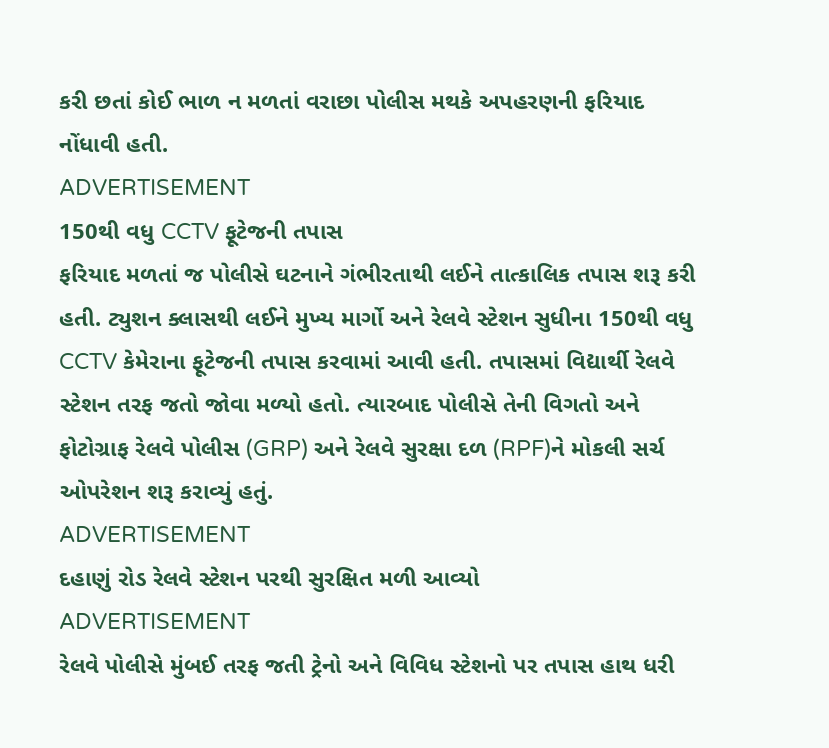કરી છતાં કોઈ ભાળ ન મળતાં વરાછા પોલીસ મથકે અપહરણની ફરિયાદ નોંધાવી હતી.
ADVERTISEMENT
150થી વધુ CCTV ફૂટેજની તપાસ
ફરિયાદ મળતાં જ પોલીસે ઘટનાને ગંભીરતાથી લઈને તાત્કાલિક તપાસ શરૂ કરી હતી. ટ્યુશન ક્લાસથી લઈને મુખ્ય માર્ગો અને રેલવે સ્ટેશન સુધીના 150થી વધુ CCTV કેમેરાના ફૂટેજની તપાસ કરવામાં આવી હતી. તપાસમાં વિદ્યાર્થી રેલવે સ્ટેશન તરફ જતો જોવા મળ્યો હતો. ત્યારબાદ પોલીસે તેની વિગતો અને ફોટોગ્રાફ રેલવે પોલીસ (GRP) અને રેલવે સુરક્ષા દળ (RPF)ને મોકલી સર્ચ ઓપરેશન શરૂ કરાવ્યું હતું.
ADVERTISEMENT
દહાણું રોડ રેલવે સ્ટેશન પરથી સુરક્ષિત મળી આવ્યો
ADVERTISEMENT
રેલવે પોલીસે મુંબઈ તરફ જતી ટ્રેનો અને વિવિધ સ્ટેશનો પર તપાસ હાથ ધરી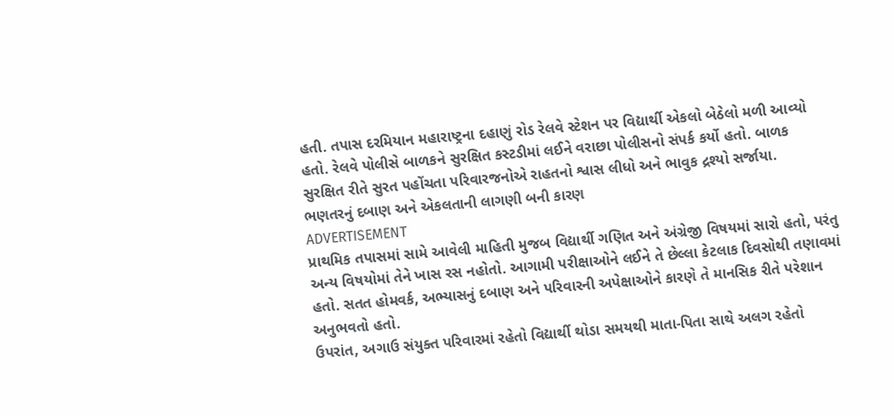હતી. તપાસ દરમિયાન મહારાષ્ટ્રના દહાણું રોડ રેલવે સ્ટેશન પર વિદ્યાર્થી એકલો બેઠેલો મળી આવ્યો હતો. રેલવે પોલીસે બાળકને સુરક્ષિત કસ્ટડીમાં લઈને વરાછા પોલીસનો સંપર્ક કર્યો હતો. બાળક સુરક્ષિત રીતે સુરત પહોંચતા પરિવારજનોએ રાહતનો શ્વાસ લીધો અને ભાવુક દ્રશ્યો સર્જાયા.
ભણતરનું દબાણ અને એકલતાની લાગણી બની કારણ
ADVERTISEMENT
પ્રાથમિક તપાસમાં સામે આવેલી માહિતી મુજબ વિદ્યાર્થી ગણિત અને અંગ્રેજી વિષયમાં સારો હતો, પરંતુ અન્ય વિષયોમાં તેને ખાસ રસ નહોતો. આગામી પરીક્ષાઓને લઈને તે છેલ્લા કેટલાક દિવસોથી તણાવમાં હતો. સતત હોમવર્ક, અભ્યાસનું દબાણ અને પરિવારની અપેક્ષાઓને કારણે તે માનસિક રીતે પરેશાન અનુભવતો હતો.
ઉપરાંત, અગાઉ સંયુક્ત પરિવારમાં રહેતો વિદ્યાર્થી થોડા સમયથી માતા-પિતા સાથે અલગ રહેતો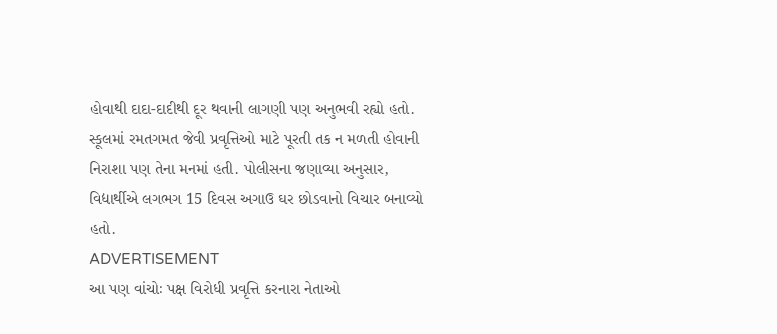હોવાથી દાદા-દાદીથી દૂર થવાની લાગણી પણ અનુભવી રહ્યો હતો. સ્કૂલમાં રમતગમત જેવી પ્રવૃત્તિઓ માટે પૂરતી તક ન મળતી હોવાની નિરાશા પણ તેના મનમાં હતી. પોલીસના જણાવ્યા અનુસાર, વિદ્યાર્થીએ લગભગ 15 દિવસ અગાઉ ઘર છોડવાનો વિચાર બનાવ્યો હતો.
ADVERTISEMENT
આ પણ વાંચોઃ પક્ષ વિરોધી પ્રવૃત્તિ કરનારા નેતાઓ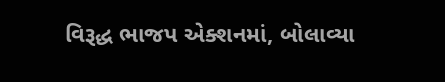વિરૂદ્ધ ભાજપ એક્શનમાં, બોલાવ્યા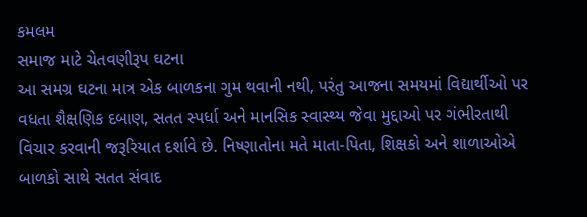કમલમ
સમાજ માટે ચેતવણીરૂપ ઘટના
આ સમગ્ર ઘટના માત્ર એક બાળકના ગુમ થવાની નથી, પરંતુ આજના સમયમાં વિદ્યાર્થીઓ પર વધતા શૈક્ષણિક દબાણ, સતત સ્પર્ધા અને માનસિક સ્વાસ્થ્ય જેવા મુદ્દાઓ પર ગંભીરતાથી વિચાર કરવાની જરૂરિયાત દર્શાવે છે. નિષ્ણાતોના મતે માતા-પિતા, શિક્ષકો અને શાળાઓએ બાળકો સાથે સતત સંવાદ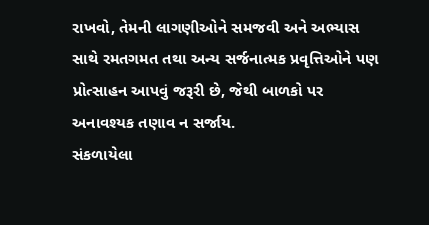રાખવો, તેમની લાગણીઓને સમજવી અને અભ્યાસ સાથે રમતગમત તથા અન્ય સર્જનાત્મક પ્રવૃત્તિઓને પણ પ્રોત્સાહન આપવું જરૂરી છે, જેથી બાળકો પર અનાવશ્યક તણાવ ન સર્જાય.
સંકળાયેલા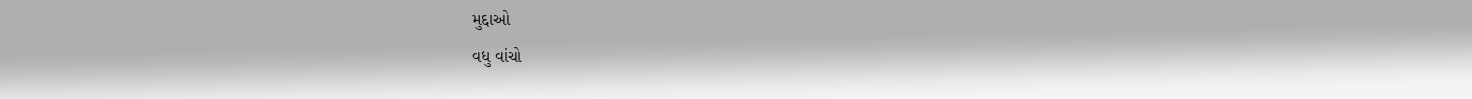મુદ્દાઓ
વધુ વાંચો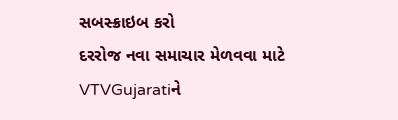સબસ્ક્રાઇબ કરો
દરરોજ નવા સમાચાર મેળવવા માટે VTVGujaratiને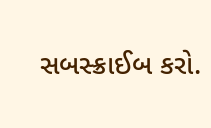સબસ્ક્રાઈબ કરો.